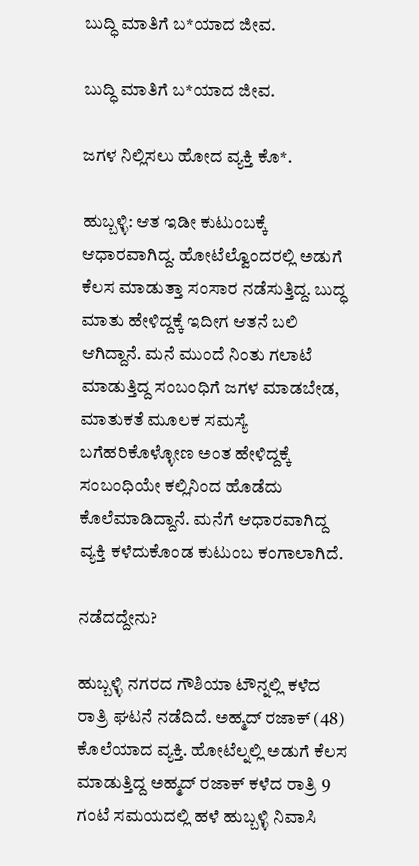ಬುದ್ಧಿ ಮಾತಿಗೆ ಬ*ಯಾದ ಜೀವ.

ಬುದ್ಧಿ ಮಾತಿಗೆ ಬ*ಯಾದ ಜೀವ.

ಜಗಳ ನಿಲ್ಲಿಸಲು ಹೋದ ವ್ಯಕ್ತಿ ಕೊ*.

ಹುಬ್ಬಳ್ಳಿ: ಆತ ಇಡೀ ಕುಟುಂಬಕ್ಕೆ ಆಧಾರವಾಗಿದ್ದ. ಹೋಟೆಲ್ವೊಂದರಲ್ಲಿ ಅಡುಗೆ ಕೆಲಸ ಮಾಡುತ್ತಾ ಸಂಸಾರ ನಡೆಸುತ್ತಿದ್ದ. ಬುದ್ಧ ಮಾತು ಹೇಳಿದ್ದಕ್ಕೆ ಇದೀಗ ಆತನೆ ಬಲಿ ಆಗಿದ್ದಾನೆ. ಮನೆ ಮುಂದೆ ನಿಂತು ಗಲಾಟೆ ಮಾಡುತ್ತಿದ್ದ ಸಂಬಂಧಿಗೆ ಜಗಳ ಮಾಡಬೇಡ, ಮಾತುಕತೆ ಮೂಲಕ ಸಮಸ್ಯೆ ಬಗೆಹರಿಕೊಳ್ಳೋಣ ಅಂತ ಹೇಳಿದ್ದಕ್ಕೆ ಸಂಬಂಧಿಯೇ ಕಲ್ಲಿನಿಂದ ಹೊಡೆದು ಕೊಲೆಮಾಡಿದ್ದಾನೆ. ಮನೆಗೆ ಆಧಾರವಾಗಿದ್ದ ವ್ಯಕ್ತಿ ಕಳೆದುಕೊಂಡ ಕುಟುಂಬ ಕಂಗಾಲಾಗಿದೆ.

ನಡೆದದ್ದೇನು?

ಹುಬ್ಬಳ್ಳಿ ನಗರದ ಗೌಶಿಯಾ ಟೌನ್ನಲ್ಲಿ ಕಳೆದ ರಾತ್ರಿ ಘಟನೆ ನಡೆದಿದೆ. ಅಹ್ಮದ್ ರಜಾಕ್ (48) ಕೊಲೆಯಾದ ವ್ಯಕ್ತಿ. ಹೋಟೆಲ್ನಲ್ಲಿ ಅಡುಗೆ ಕೆಲಸ ಮಾಡುತ್ತಿದ್ದ ಅಹ್ಮದ್ ರಜಾಕ್ ಕಳೆದ ರಾತ್ರಿ 9 ಗಂಟೆ ಸಮಯದಲ್ಲಿ ಹಳೆ ಹುಬ್ಬಳ್ಳಿ ನಿವಾಸಿ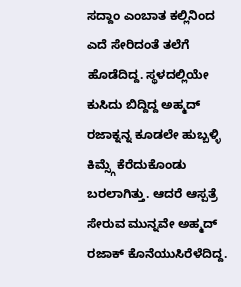ಸದ್ದಾಂ ಎಂಬಾತ ಕಲ್ಲಿನಿಂದ ಎದೆ ಸೇರಿದಂತೆ ತಲೆಗೆ ಹೊಡೆದಿದ್ದ. ಸ್ಥಳದಲ್ಲಿಯೇ ಕುಸಿದು ಬಿದ್ದಿದ್ದ ಅಹ್ಮದ್ ರಜಾಕ್ನನ್ನ ಕೂಡಲೇ ಹುಬ್ಬಳ್ಳಿ ಕಿಮ್ಸ್ಗೆ ಕೆರೆದುಕೊಂಡು ಬರಲಾಗಿತ್ತು. ಆದರೆ ಆಸ್ಪತ್ರೆ ಸೇರುವ ಮುನ್ನವೇ ಅಹ್ಮದ್ ರಜಾಕ್ ಕೊನೆಯುಸಿರೆಳೆದಿದ್ದ.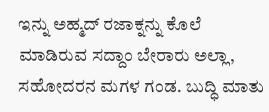ಇನ್ನು ಅಹ್ಮದ್ ರಜಾಕ್ನನ್ನು ಕೊಲೆ ಮಾಡಿರುವ ಸದ್ದಾಂ ಬೇರಾರು ಅಲ್ಲಾ, ಸಹೋದರನ ಮಗಳ ಗಂಡ. ಬುದ್ಧಿ ಮಾತು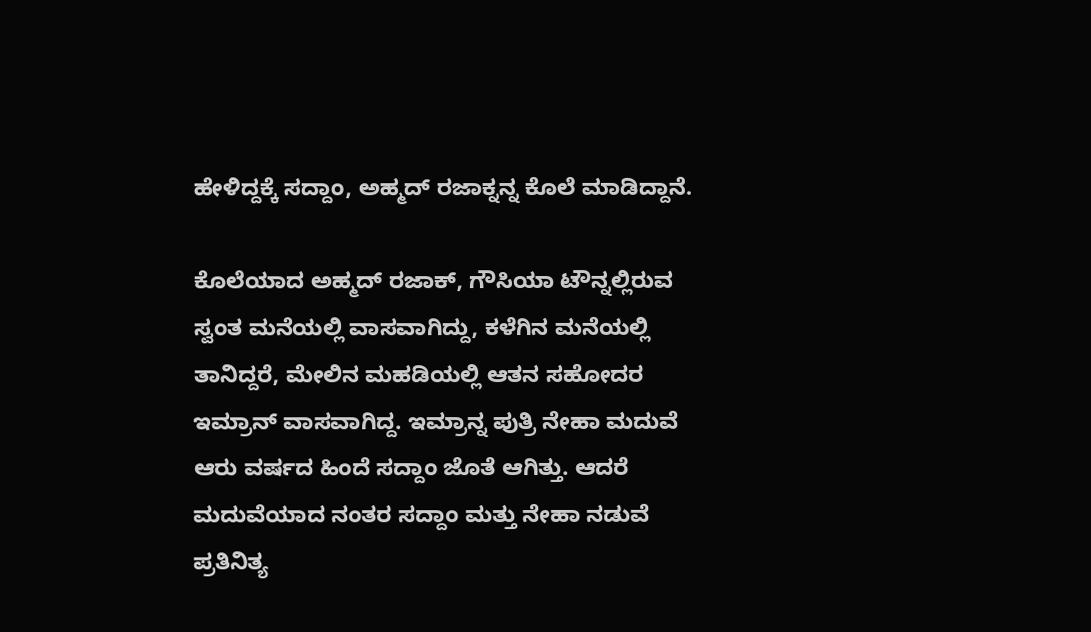ಹೇಳಿದ್ದಕ್ಕೆ ಸದ್ದಾಂ, ಅಹ್ಮದ್ ರಜಾಕ್ನನ್ನ ಕೊಲೆ ಮಾಡಿದ್ದಾನೆ.

ಕೊಲೆಯಾದ ಅಹ್ಮದ್ ರಜಾಕ್, ಗೌಸಿಯಾ ಟೌನ್ನಲ್ಲಿರುವ ಸ್ವಂತ ಮನೆಯಲ್ಲಿ ವಾಸವಾಗಿದ್ದು, ಕಳೆಗಿನ ಮನೆಯಲ್ಲಿ ತಾನಿದ್ದರೆ, ಮೇಲಿನ ಮಹಡಿಯಲ್ಲಿ ಆತನ ಸಹೋದರ ಇಮ್ರಾನ್ ವಾಸವಾಗಿದ್ದ. ಇಮ್ರಾನ್ನ ಪುತ್ರಿ ನೇಹಾ ಮದುವೆ ಆರು ವರ್ಷದ ಹಿಂದೆ ಸದ್ದಾಂ ಜೊತೆ ಆಗಿತ್ತು. ಆದರೆ ಮದುವೆಯಾದ ನಂತರ ಸದ್ದಾಂ ಮತ್ತು ನೇಹಾ ನಡುವೆ ಪ್ರತಿನಿತ್ಯ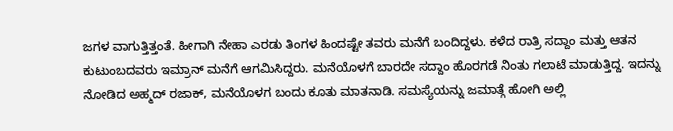ಜಗಳ ವಾಗುತ್ತಿತ್ತಂತೆ. ಹೀಗಾಗಿ ನೇಹಾ ಎರಡು ತಿಂಗಳ ಹಿಂದಷ್ಟೇ ತವರು ಮನೆಗೆ ಬಂದಿದ್ದಳು. ಕಳೆದ ರಾತ್ರಿ ಸದ್ದಾಂ ಮತ್ತು ಆತನ ಕುಟುಂಬದವರು ಇಮ್ರಾನ್ ಮನೆಗೆ ಆಗಮಿಸಿದ್ದರು. ಮನೆಯೊಳಗೆ ಬಾರದೇ ಸದ್ದಾಂ ಹೊರಗಡೆ ನಿಂತು ಗಲಾಟೆ ಮಾಡುತ್ತಿದ್ದ. ಇದನ್ನು ನೋಡಿದ ಅಹ್ಮದ್ ರಜಾಕ್, ಮನೆಯೊಳಗ ಬಂದು ಕೂತು ಮಾತನಾಡಿ. ಸಮಸ್ಯೆಯನ್ನು ಜಮಾತ್ಗೆ ಹೋಗಿ ಅಲ್ಲಿ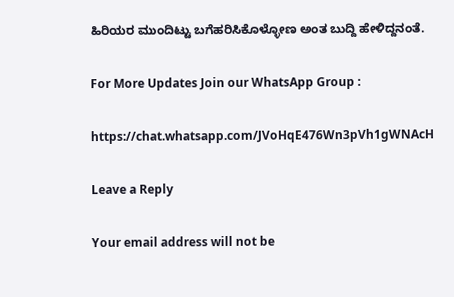ಹಿರಿಯರ ಮುಂದಿಟ್ಟು ಬಗೆಹರಿಸಿಕೊಳ್ಳೋಣ ಅಂತ ಬುದ್ದಿ ಹೇಳಿದ್ದನಂತೆ.

For More Updates Join our WhatsApp Group :

https://chat.whatsapp.com/JVoHqE476Wn3pVh1gWNAcH

Leave a Reply

Your email address will not be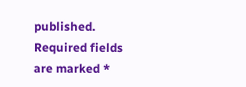published. Required fields are marked *